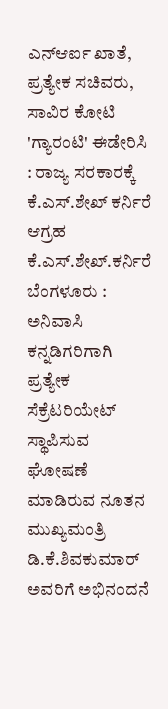ಎನ್ಆರ್ಐ ಖಾತೆ, ಪ್ರತ್ಯೇಕ ಸಚಿವರು, ಸಾವಿರ ಕೋಟಿ 'ಗ್ಯಾರಂಟಿ' ಈಡೇರಿಸಿ : ರಾಜ್ಯ ಸರಕಾರಕ್ಕೆ ಕೆ.ಎಸ್.ಶೇಖ್ ಕರ್ನಿರೆ ಆಗ್ರಹ
ಕೆ.ಎಸ್.ಶೇಖ್.ಕರ್ನಿರೆ
ಬೆಂಗಳೂರು : ಅನಿವಾಸಿ ಕನ್ನಡಿಗರಿಗಾಗಿ ಪ್ರತ್ಯೇಕ ಸೆಕ್ರೆಟರಿಯೇಟ್ ಸ್ಥಾಪಿಸುವ ಘೋಷಣೆ ಮಾಡಿರುವ ನೂತನ ಮುಖ್ಯಮಂತ್ರಿ ಡಿ.ಕೆ.ಶಿವಕುಮಾರ್ ಅವರಿಗೆ ಅಭಿನಂದನೆ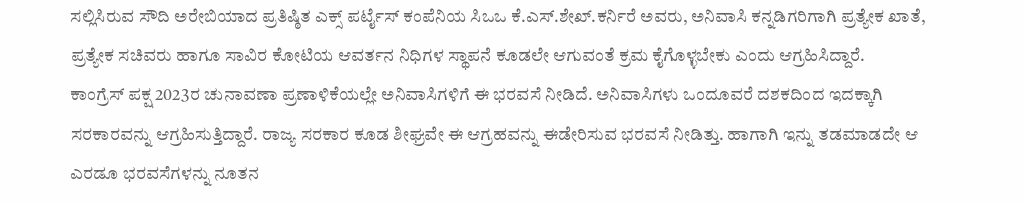ಸಲ್ಲಿಸಿರುವ ಸೌದಿ ಅರೇಬಿಯಾದ ಪ್ರತಿಷ್ಠಿತ ಎಕ್ಸ್ ಪರ್ಟೈಸ್ ಕಂಪೆನಿಯ ಸಿಒಒ ಕೆ.ಎಸ್.ಶೇಖ್.ಕರ್ನಿರೆ ಅವರು, ಅನಿವಾಸಿ ಕನ್ನಡಿಗರಿಗಾಗಿ ಪ್ರತ್ಯೇಕ ಖಾತೆ, ಪ್ರತ್ಯೇಕ ಸಚಿವರು ಹಾಗೂ ಸಾವಿರ ಕೋಟಿಯ ಆವರ್ತನ ನಿಧಿಗಳ ಸ್ಥಾಪನೆ ಕೂಡಲೇ ಆಗುವಂತೆ ಕ್ರಮ ಕೈಗೊಳ್ಳಬೇಕು ಎಂದು ಆಗ್ರಹಿಸಿದ್ದಾರೆ.
ಕಾಂಗ್ರೆಸ್ ಪಕ್ಷ 2023ರ ಚುನಾವಣಾ ಪ್ರಣಾಳಿಕೆಯಲ್ಲೇ ಅನಿವಾಸಿಗಳಿಗೆ ಈ ಭರವಸೆ ನೀಡಿದೆ. ಅನಿವಾಸಿಗಳು ಒಂದೂವರೆ ದಶಕದಿಂದ ಇದಕ್ಕಾಗಿ ಸರಕಾರವನ್ನು ಆಗ್ರಹಿಸುತ್ತಿದ್ದಾರೆ. ರಾಜ್ಯ ಸರಕಾರ ಕೂಡ ಶೀಘ್ರವೇ ಈ ಆಗ್ರಹವನ್ನು ಈಡೇರಿಸುವ ಭರವಸೆ ನೀಡಿತ್ತು. ಹಾಗಾಗಿ ಇನ್ನು ತಡಮಾಡದೇ ಆ ಎರಡೂ ಭರವಸೆಗಳನ್ನು ನೂತನ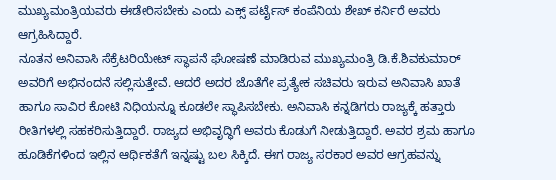ಮುಖ್ಯಮಂತ್ರಿಯವರು ಈಡೇರಿಸಬೇಕು ಎಂದು ಎಕ್ಸ್ ಪರ್ಟೈಸ್ ಕಂಪೆನಿಯ ಶೇಖ್ ಕರ್ನಿರೆ ಅವರು ಆಗ್ರಹಿಸಿದ್ದಾರೆ.
ನೂತನ ಅನಿವಾಸಿ ಸೆಕ್ರೆಟರಿಯೇಟ್ ಸ್ಥಾಪನೆ ಘೋಷಣೆ ಮಾಡಿರುವ ಮುಖ್ಯಮಂತ್ರಿ ಡಿ.ಕೆ.ಶಿವಕುಮಾರ್ ಅವರಿಗೆ ಅಭಿನಂದನೆ ಸಲ್ಲಿಸುತ್ತೇವೆ. ಆದರೆ ಅದರ ಜೊತೆಗೇ ಪ್ರತ್ಯೇಕ ಸಚಿವರು ಇರುವ ಅನಿವಾಸಿ ಖಾತೆ ಹಾಗೂ ಸಾವಿರ ಕೋಟಿ ನಿಧಿಯನ್ನೂ ಕೂಡಲೇ ಸ್ಥಾಪಿಸಬೇಕು. ಅನಿವಾಸಿ ಕನ್ನಡಿಗರು ರಾಜ್ಯಕ್ಕೆ ಹತ್ತಾರು ರೀತಿಗಳಲ್ಲಿ ಸಹಕರಿಸುತ್ತಿದ್ದಾರೆ. ರಾಜ್ಯದ ಅಭಿವೃದ್ಧಿಗೆ ಅವರು ಕೊಡುಗೆ ನೀಡುತ್ತಿದ್ದಾರೆ. ಅವರ ಶ್ರಮ ಹಾಗೂ ಹೂಡಿಕೆಗಳಿಂದ ಇಲ್ಲಿನ ಆರ್ಥಿಕತೆಗೆ ಇನ್ನಷ್ಟು ಬಲ ಸಿಕ್ಕಿದೆ. ಈಗ ರಾಜ್ಯ ಸರಕಾರ ಅವರ ಆಗ್ರಹವನ್ನು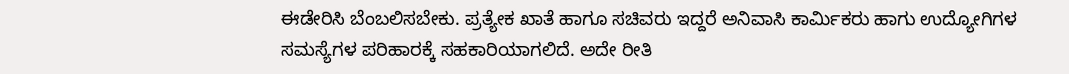ಈಡೇರಿಸಿ ಬೆಂಬಲಿಸಬೇಕು. ಪ್ರತ್ಯೇಕ ಖಾತೆ ಹಾಗೂ ಸಚಿವರು ಇದ್ದರೆ ಅನಿವಾಸಿ ಕಾರ್ಮಿಕರು ಹಾಗು ಉದ್ಯೋಗಿಗಳ ಸಮಸ್ಯೆಗಳ ಪರಿಹಾರಕ್ಕೆ ಸಹಕಾರಿಯಾಗಲಿದೆ. ಅದೇ ರೀತಿ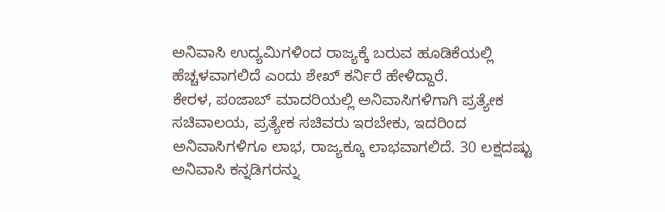ಅನಿವಾಸಿ ಉದ್ಯಮಿಗಳಿಂದ ರಾಜ್ಯಕ್ಕೆ ಬರುವ ಹೂಡಿಕೆಯಲ್ಲಿ ಹೆಚ್ಚಳವಾಗಲಿದೆ ಎಂದು ಶೇಖ್ ಕರ್ನಿರೆ ಹೇಳಿದ್ದಾರೆ.
ಕೇರಳ, ಪಂಜಾಬ್ ಮಾದರಿಯಲ್ಲಿ ಅನಿವಾಸಿಗಳಿಗಾಗಿ ಪ್ರತ್ಯೇಕ ಸಚಿವಾಲಯ, ಪ್ರತ್ಯೇಕ ಸಚಿವರು ಇರಬೇಕು, ಇದರಿಂದ ಅನಿವಾಸಿಗಳಿಗೂ ಲಾಭ, ರಾಜ್ಯಕ್ಕೂ ಲಾಭವಾಗಲಿದೆ. 30 ಲಕ್ಷದಷ್ಟು ಅನಿವಾಸಿ ಕನ್ನಡಿಗರನ್ನು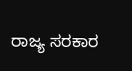ರಾಜ್ಯ ಸರಕಾರ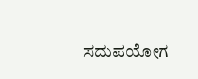ಸದುಪಯೋಗ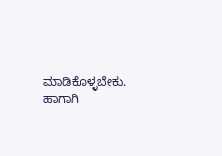ಮಾಡಿಕೊಳ್ಳಬೇಕು. ಹಾಗಾಗಿ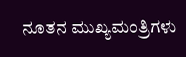ನೂತನ ಮುಖ್ಯಮಂತ್ರಿಗಳು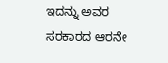ಇದನ್ನು ಅವರ ಸರಕಾರದ ಆರನೇ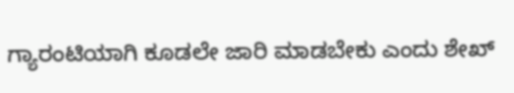ಗ್ಯಾರಂಟಿಯಾಗಿ ಕೂಡಲೇ ಜಾರಿ ಮಾಡಬೇಕು ಎಂದು ಶೇಖ್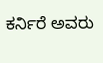ಕರ್ನಿರೆ ಅವರು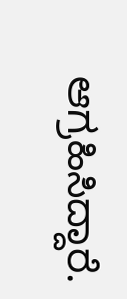ಆಗ್ರಹಿಸಿದ್ದಾರೆ.